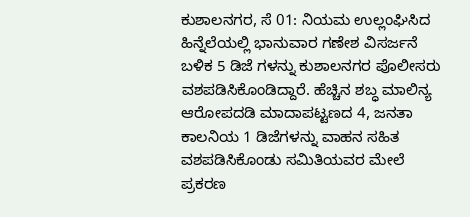ಕುಶಾಲನಗರ, ಸೆ 01: ನಿಯಮ ಉಲ್ಲಂಘಿಸಿದ ಹಿನ್ನೆಲೆಯಲ್ಲಿ ಭಾನುವಾರ ಗಣೇಶ ವಿಸರ್ಜನೆ ಬಳಿಕ 5 ಡಿಜೆ ಗಳನ್ನು ಕುಶಾಲನಗರ ಪೊಲೀಸರು ವಶಪಡಿಸಿಕೊಂಡಿದ್ದಾರೆ. ಹೆಚ್ಚಿನ ಶಬ್ಧ ಮಾಲಿನ್ಯ ಆರೋಪದಡಿ ಮಾದಾಪಟ್ಟಣದ 4, ಜನತಾ ಕಾಲನಿಯ 1 ಡಿಜೆಗಳನ್ನು ವಾಹನ ಸಹಿತ ವಶಪಡಿಸಿಕೊಂಡು ಸಮಿತಿಯವರ ಮೇಲೆ ಪ್ರಕರಣ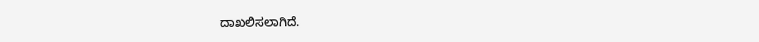ದಾಖಲಿಸಲಾಗಿದೆ.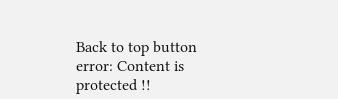Back to top button
error: Content is protected !!